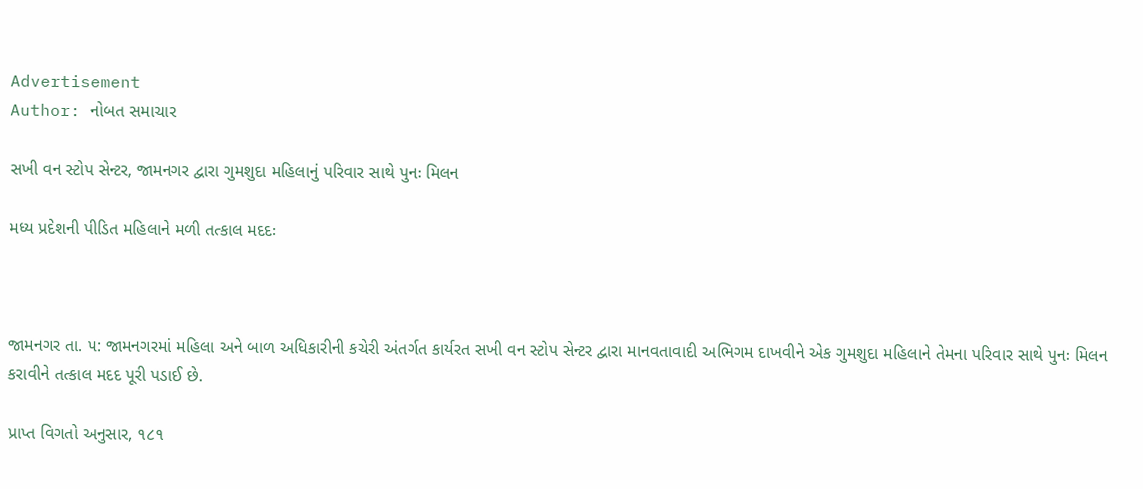Advertisement
Author: નોબત સમાચાર

સખી વન સ્ટોપ સેન્ટર, જામનગર દ્વારા ગુમશુદા મહિલાનું પરિવાર સાથે પુનઃ મિલન

મધ્ય પ્રદેશની પીડિત મહિલાને મળી તત્કાલ મદદઃ



જામનગર તા. ૫: જામનગરમાં મહિલા અને બાળ અધિકારીની કચેરી અંતર્ગત કાર્યરત સખી વન સ્ટોપ સેન્ટર દ્વારા માનવતાવાદી અભિગમ દાખવીને એક ગુમશુદા મહિલાને તેમના પરિવાર સાથે પુનઃ મિલન કરાવીને તત્કાલ મદદ પૂરી પડાઈ છે.

પ્રાપ્ત વિગતો અનુસાર, ૧૮૧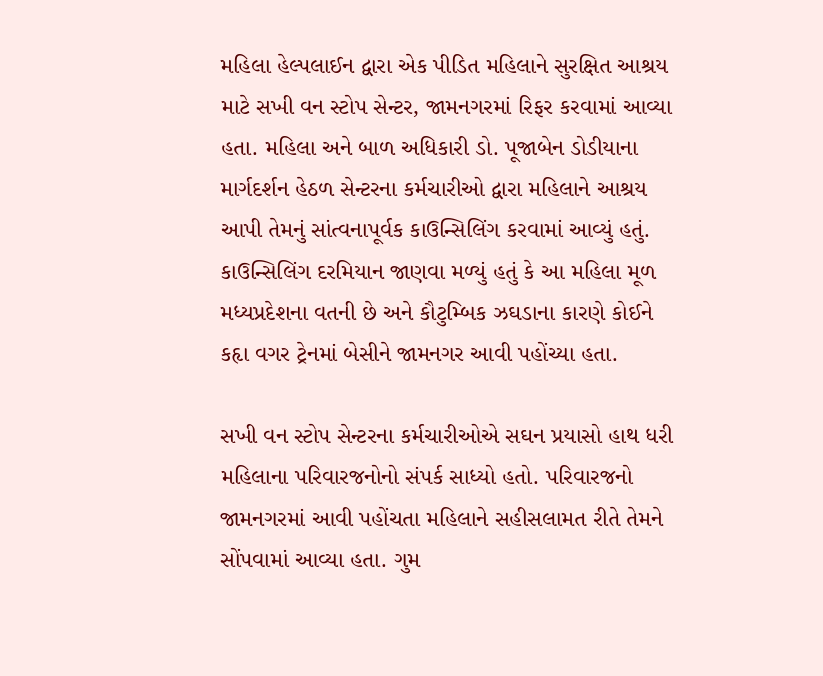મહિલા હેલ્પલાઈન દ્વારા એક પીડિત મહિલાને સુરક્ષિત આશ્રય માટે સખી વન સ્ટોપ સેન્ટર, જામનગરમાં રિફર કરવામાં આવ્યા હતા. મહિલા અને બાળ અધિકારી ડો. પૂજાબેન ડોડીયાના માર્ગદર્શન હેઠળ સેન્ટરના કર્મચારીઓ દ્વારા મહિલાને આશ્રય આપી તેમનું સાંત્વનાપૂર્વક કાઉન્સિલિંગ કરવામાં આવ્યું હતું. કાઉન્સિલિંગ દરમિયાન જાણવા મળ્યું હતું કે આ મહિલા મૂળ મધ્યપ્રદેશના વતની છે અને કૌટુમ્બિક ઝઘડાના કારણે કોઈને કહૃા વગર ટ્રેનમાં બેસીને જામનગર આવી પહોંચ્યા હતા.

સખી વન સ્ટોપ સેન્ટરના કર્મચારીઓએ સઘન પ્રયાસો હાથ ધરી મહિલાના પરિવારજનોનો સંપર્ક સાધ્યો હતો. પરિવારજનો જામનગરમાં આવી પહોંચતા મહિલાને સહીસલામત રીતે તેમને સોંપવામાં આવ્યા હતા. ગુમ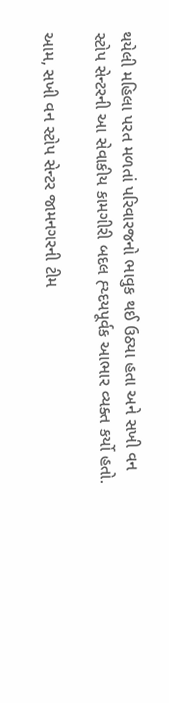થયેલી મહિલા પરત મળતાં પરિવારજનો ભાવુક થઈ ઉઠ્યા હતા અને સખી વન સ્ટોપ સેન્ટરની આ સેવાકીય કામગીરી બદલ હ્ય્દયપૂર્વક આભાર વ્યક્ત કર્યો હતો.

આમ, સખી વન સ્ટોપ સેન્ટર જામનગરની ટીમ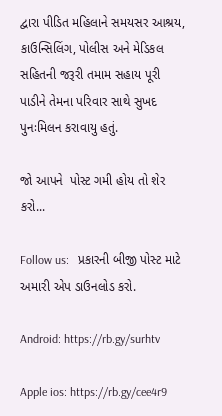દ્વારા પીડિત મહિલાને સમયસર આશ્રય, કાઉન્સિલિંગ, પોલીસ અને મેડિકલ સહિતની જરૂરી તમામ સહાય પૂરી પાડીને તેમના પરિવાર સાથે સુખદ પુનઃમિલન કરાવાયુ હતું.

જો આપને  પોસ્ટ ગમી હોય તો શેર કરો...

Follow us:   પ્રકારની બીજી પોસ્ટ માટે અમારી એપ ડાઉનલોડ કરો.

Android: https://rb.gy/surhtv

Apple ios: https://rb.gy/cee4r9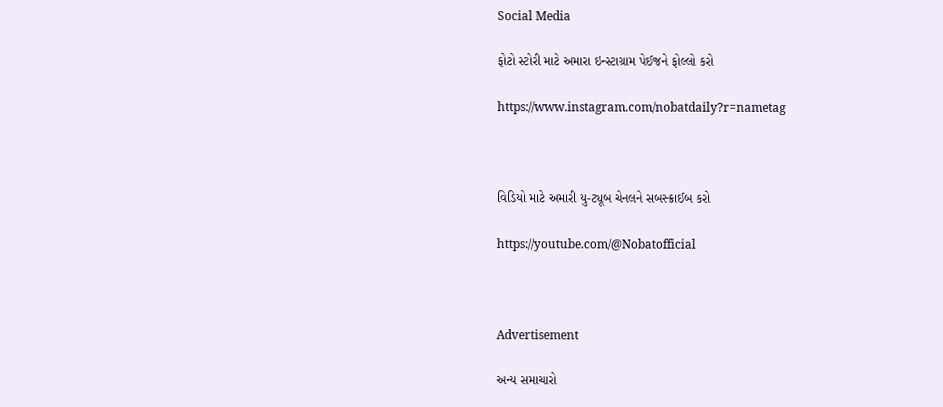Social Media

ફોટો સ્ટોરી માટે અમારા ઇન્સ્ટાગ્રામ પેઈજને ફોલ્લો કરો

https://www.instagram.com/nobatdaily?r=nametag



વિડિયો માટે અમારી યુ-ટ્યૂબ ચેનલને સબસ્ક્રાઈબ કરો

https://youtube.com/@Nobatofficial



Advertisement

અન્ય સમાચારો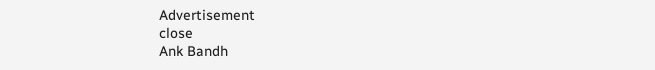Advertisement
close
Ank Bandh